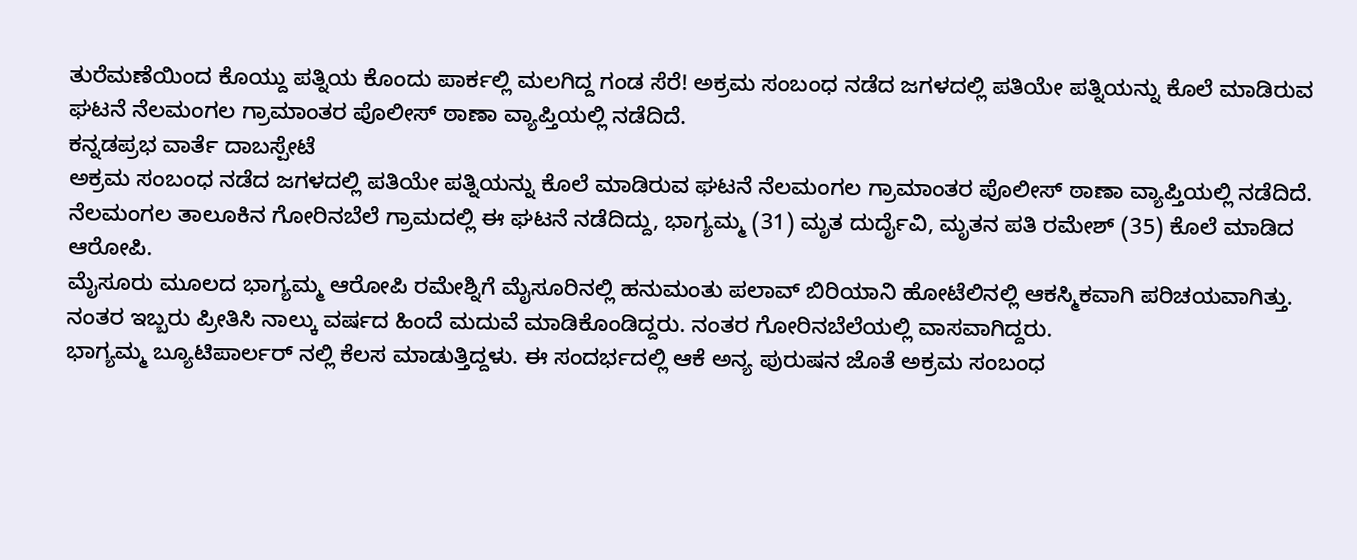ತುರೆಮಣೆಯಿಂದ ಕೊಯ್ದು ಪತ್ನಿಯ ಕೊಂದು ಪಾರ್ಕಲ್ಲಿ ಮಲಗಿದ್ದ ಗಂಡ ಸೆರೆ! ಅಕ್ರಮ ಸಂಬಂಧ ನಡೆದ ಜಗಳದಲ್ಲಿ ಪತಿಯೇ ಪತ್ನಿಯನ್ನು ಕೊಲೆ ಮಾಡಿರುವ ಘಟನೆ ನೆಲಮಂಗಲ ಗ್ರಾಮಾಂತರ ಪೊಲೀಸ್ ಠಾಣಾ ವ್ಯಾಪ್ತಿಯಲ್ಲಿ ನಡೆದಿದೆ.
ಕನ್ನಡಪ್ರಭ ವಾರ್ತೆ ದಾಬಸ್ಪೇಟೆ
ಅಕ್ರಮ ಸಂಬಂಧ ನಡೆದ ಜಗಳದಲ್ಲಿ ಪತಿಯೇ ಪತ್ನಿಯನ್ನು ಕೊಲೆ ಮಾಡಿರುವ ಘಟನೆ ನೆಲಮಂಗಲ ಗ್ರಾಮಾಂತರ ಪೊಲೀಸ್ ಠಾಣಾ ವ್ಯಾಪ್ತಿಯಲ್ಲಿ ನಡೆದಿದೆ.
ನೆಲಮಂಗಲ ತಾಲೂಕಿನ ಗೋರಿನಬೆಲೆ ಗ್ರಾಮದಲ್ಲಿ ಈ ಘಟನೆ ನಡೆದಿದ್ದು, ಭಾಗ್ಯಮ್ಮ (31) ಮೃತ ದುರ್ದೈವಿ, ಮೃತನ ಪತಿ ರಮೇಶ್ (35) ಕೊಲೆ ಮಾಡಿದ ಆರೋಪಿ.
ಮೈಸೂರು ಮೂಲದ ಭಾಗ್ಯಮ್ಮ ಆರೋಪಿ ರಮೇಶ್ನಿಗೆ ಮೈಸೂರಿನಲ್ಲಿ ಹನುಮಂತು ಪಲಾವ್ ಬಿರಿಯಾನಿ ಹೋಟೆಲಿನಲ್ಲಿ ಆಕಸ್ಮಿಕವಾಗಿ ಪರಿಚಯವಾಗಿತ್ತು. ನಂತರ ಇಬ್ಬರು ಪ್ರೀತಿಸಿ ನಾಲ್ಕು ವರ್ಷದ ಹಿಂದೆ ಮದುವೆ ಮಾಡಿಕೊಂಡಿದ್ದರು. ನಂತರ ಗೋರಿನಬೆಲೆಯಲ್ಲಿ ವಾಸವಾಗಿದ್ದರು.
ಭಾಗ್ಯಮ್ಮ ಬ್ಯೂಟಿಪಾರ್ಲರ್ ನಲ್ಲಿ ಕೆಲಸ ಮಾಡುತ್ತಿದ್ದಳು. ಈ ಸಂದರ್ಭದಲ್ಲಿ ಆಕೆ ಅನ್ಯ ಪುರುಷನ ಜೊತೆ ಅಕ್ರಮ ಸಂಬಂಧ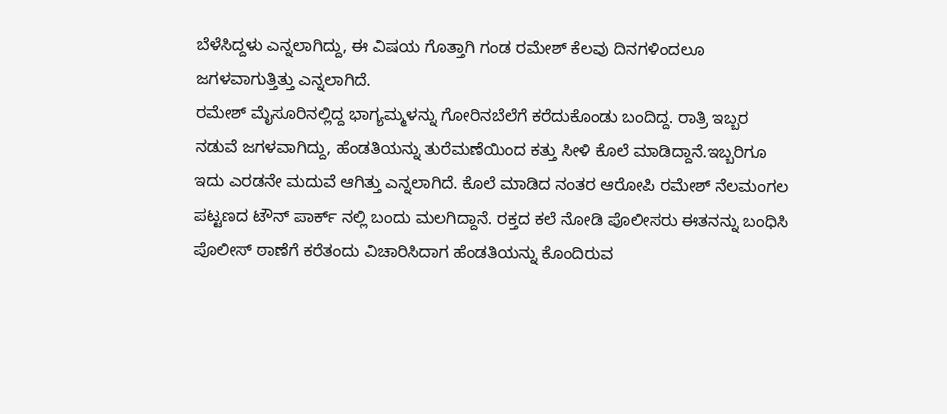ಬೆಳೆಸಿದ್ದಳು ಎನ್ನಲಾಗಿದ್ದು, ಈ ವಿಷಯ ಗೊತ್ತಾಗಿ ಗಂಡ ರಮೇಶ್ ಕೆಲವು ದಿನಗಳಿಂದಲೂ ಜಗಳವಾಗುತ್ತಿತ್ತು ಎನ್ನಲಾಗಿದೆ.
ರಮೇಶ್ ಮೈಸೂರಿನಲ್ಲಿದ್ದ ಭಾಗ್ಯಮ್ಮಳನ್ನು ಗೋರಿನಬೆಲೆಗೆ ಕರೆದುಕೊಂಡು ಬಂದಿದ್ದ. ರಾತ್ರಿ ಇಬ್ಬರ ನಡುವೆ ಜಗಳವಾಗಿದ್ದು, ಹೆಂಡತಿಯನ್ನು ತುರೆಮಣೆಯಿಂದ ಕತ್ತು ಸೀಳಿ ಕೊಲೆ ಮಾಡಿದ್ದಾನೆ.ಇಬ್ಬರಿಗೂ ಇದು ಎರಡನೇ ಮದುವೆ ಆಗಿತ್ತು ಎನ್ನಲಾಗಿದೆ. ಕೊಲೆ ಮಾಡಿದ ನಂತರ ಆರೋಪಿ ರಮೇಶ್ ನೆಲಮಂಗಲ ಪಟ್ಟಣದ ಟೌನ್ ಪಾರ್ಕ್ ನಲ್ಲಿ ಬಂದು ಮಲಗಿದ್ದಾನೆ. ರಕ್ತದ ಕಲೆ ನೋಡಿ ಪೊಲೀಸರು ಈತನನ್ನು ಬಂಧಿಸಿ ಪೊಲೀಸ್ ಠಾಣೆಗೆ ಕರೆತಂದು ವಿಚಾರಿಸಿದಾಗ ಹೆಂಡತಿಯನ್ನು ಕೊಂದಿರುವ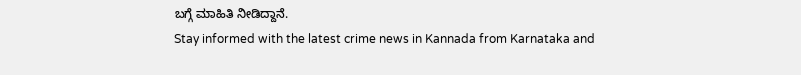ಬಗ್ಗೆ ಮಾಹಿತಿ ನೀಡಿದ್ದಾನೆ.
Stay informed with the latest crime news in Kannada from Karnataka and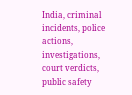India, criminal incidents, police actions, investigations, court verdicts, public safety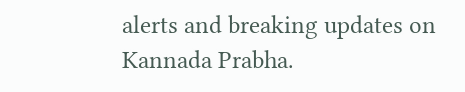alerts and breaking updates on Kannada Prabha.